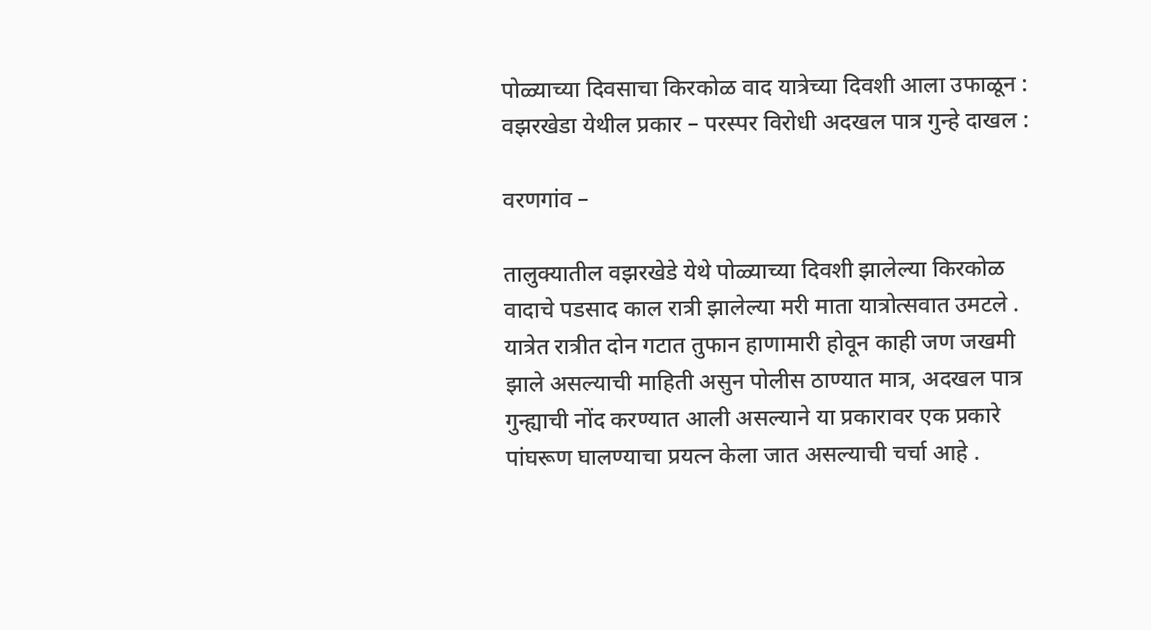पोळ्याच्या दिवसाचा किरकोळ वाद यात्रेच्या दिवशी आला उफाळून : वझरखेडा येथील प्रकार – परस्पर विरोधी अदखल पात्र गुन्हे दाखल :

वरणगांव –

तालुक्यातील वझरखेडे येथे पोळ्याच्या दिवशी झालेल्या किरकोळ वादाचे पडसाद काल रात्री झालेल्या मरी माता यात्रोत्सवात उमटले . यात्रेत रात्रीत दोन गटात तुफान हाणामारी होवून काही जण जखमी झाले असल्याची माहिती असुन पोलीस ठाण्यात मात्र, अदखल पात्र गुन्ह्याची नोंद करण्यात आली असल्याने या प्रकारावर एक प्रकारे पांघरूण घालण्याचा प्रयत्न केला जात असल्याची चर्चा आहे .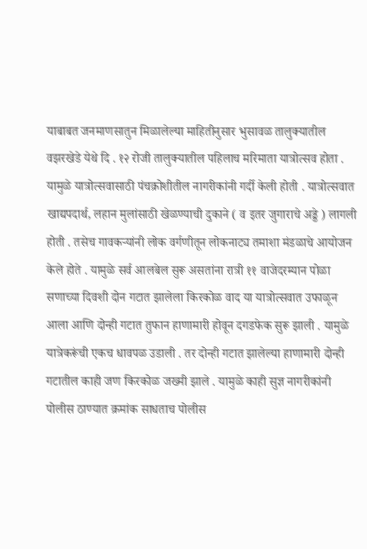याबाबत जनमाणसातुन मिळालेल्या माहितीनुसार भुसावळ तालुक्यातील वझरखेडे येथे दि . १२ रोजी तालुक्यातील पहिलाच मरिमाता यात्रोत्सव होता . यामुळे यात्रोत्सवासाठी पंचक्रोशीतील नागरीकांनी गर्दी केली होती . यात्रोत्सवात खाद्यपदार्थ, लहान मुलांसाठी खेळण्याची दुकाने ( व इतर जुगाराचे अड्डे ) लागली होती . तसेच गावकऱ्यांनी लोक वर्गणीतून लोकनाट्य तमाशा मंडळाचे आयोजन केले होते . यामुळे सर्व आलबेल सुरू असतांना रात्री ११ वाजेदरम्यान पोळा सणाच्या दिवशी दोन गटात झालेला किरकोळ वाद या यात्रोत्सवात उफाळून आला आणि दोन्ही गटात तुफान हाणामारी होवून दगडफेक सुरू झाली . यामुळे यात्रेकरूंची एकच धावपळ उडाली . तर दोन्ही गटात झालेल्या हाणामारी दोन्ही गटातील काही जण किरकोळ जख्मी झाले . यामुळे काही सुज्ञ नागरीकांनी पोलीस ठाण्यात क्रमांक साधताच पोलीस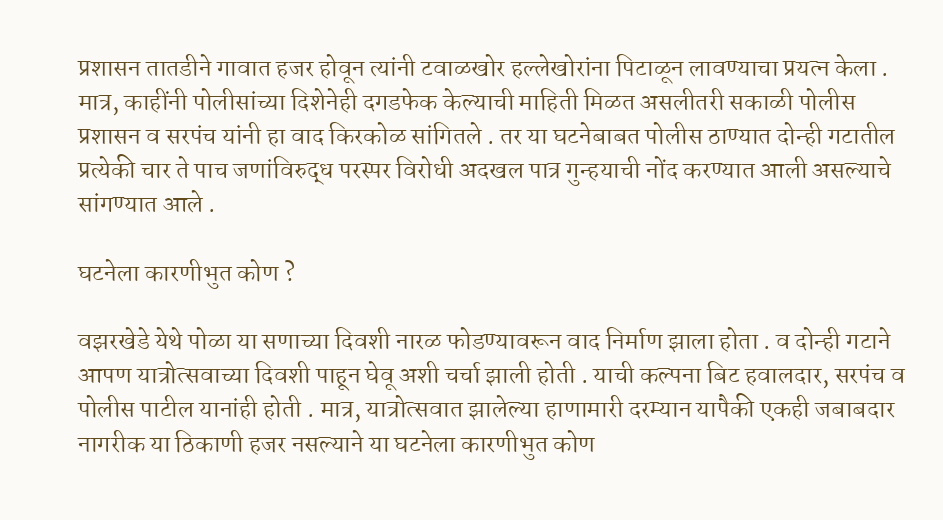प्रशासन तातडीने गावात हजर होवून त्यांनी टवाळखोर हल्लेखोरांना पिटाळून लावण्याचा प्रयत्न केला . मात्र, काहींनी पोलीसांच्या दिशेनेही दगडफेक केल्याची माहिती मिळत असलीतरी सकाळी पोलीस प्रशासन व सरपंच यांनी हा वाद किरकोळ सांगितले . तर या घटनेबाबत पोलीस ठाण्यात दोन्ही गटातील प्रत्येकी चार ते पाच जणांविरुद्ध परस्पर विरोधी अदखल पात्र गुन्हयाची नोंद करण्यात आली असल्याचे सांगण्यात आले .

घटनेला कारणीभुत कोण ?

वझरखेडे येथे पोळा या सणाच्या दिवशी नारळ फोडण्यावरून वाद निर्माण झाला होता . व दोन्ही गटाने आपण यात्रोत्सवाच्या दिवशी पाहून घेवू अशी चर्चा झाली होती . याची कल्पना बिट हवालदार, सरपंच व पोलीस पाटील यानांही होती . मात्र, यात्रोत्सवात झालेल्या हाणामारी दरम्यान यापैकी एकही जबाबदार नागरीक या ठिकाणी हजर नसल्याने या घटनेला कारणीभुत कोण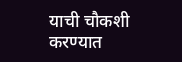याची चौकशी करण्यात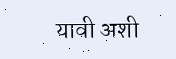यावी अशी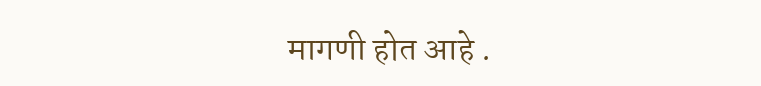मागणी होत आहे .